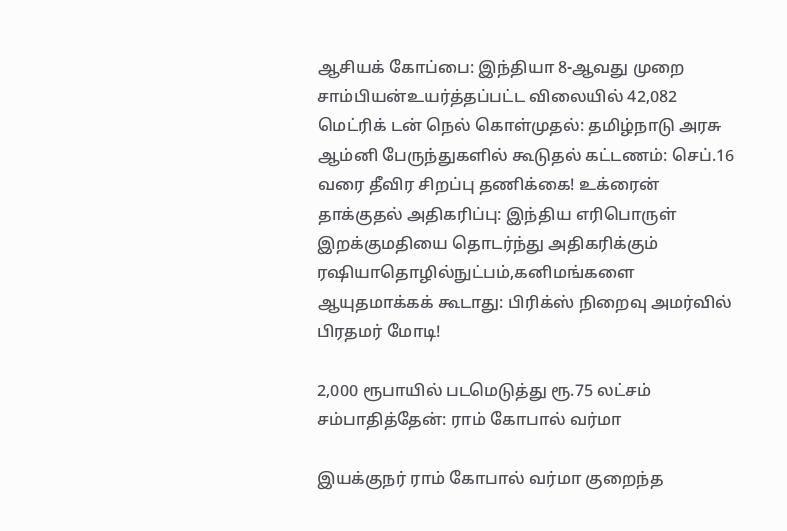ஆசியக் கோப்பை: இந்தியா 8-ஆவது முறை சாம்பியன்உயர்த்தப்பட்ட விலையில் 42,082 மெட்ரிக் டன் நெல் கொள்முதல்: தமிழ்நாடு அரசு ஆம்னி பேருந்துகளில் கூடுதல் கட்டணம்: செப்.16 வரை தீவிர சிறப்பு தணிக்கை! உக்ரைன் தாக்குதல் அதிகரிப்பு: இந்திய எரிபொருள் இறக்குமதியை தொடர்ந்து அதிகரிக்கும் ரஷியாதொழில்நுட்பம்,கனிமங்களை ஆயுதமாக்கக் கூடாது: பிரிக்ஸ் நிறைவு அமர்வில் பிரதமர் மோடி!

2,000 ரூபாயில் படமெடுத்து ரூ.75 லட்சம் சம்பாதித்தேன்: ராம் கோபால் வர்மா

இயக்குநர் ராம் கோபால் வர்மா குறைந்த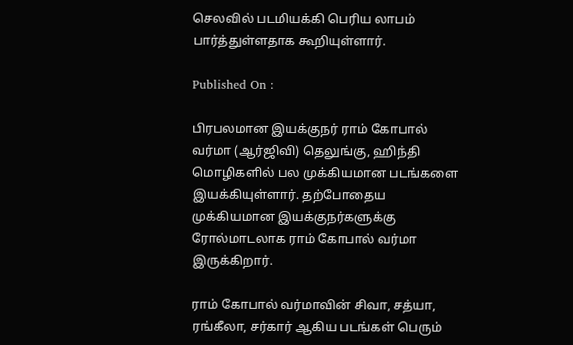செலவில் படமியக்கி பெரிய லாபம் பார்த்துள்ளதாக கூறியுள்ளார்.

Published On :

பிரபலமான இயக்குநர் ராம் கோபால் வர்மா (ஆர்ஜிவி) தெலுங்கு, ஹிந்தி மொழிகளில் பல முக்கியமான படங்களை இயக்கியுள்ளார். தற்போதைய முக்கியமான இயக்குநர்களுக்கு ரோல்மாடலாக ராம் கோபால் வர்மா இருக்கிறார்.

ராம் கோபால் வர்மாவின் சிவா, சத்யா, ரங்கீலா, சர்கார் ஆகிய படங்கள் பெரும்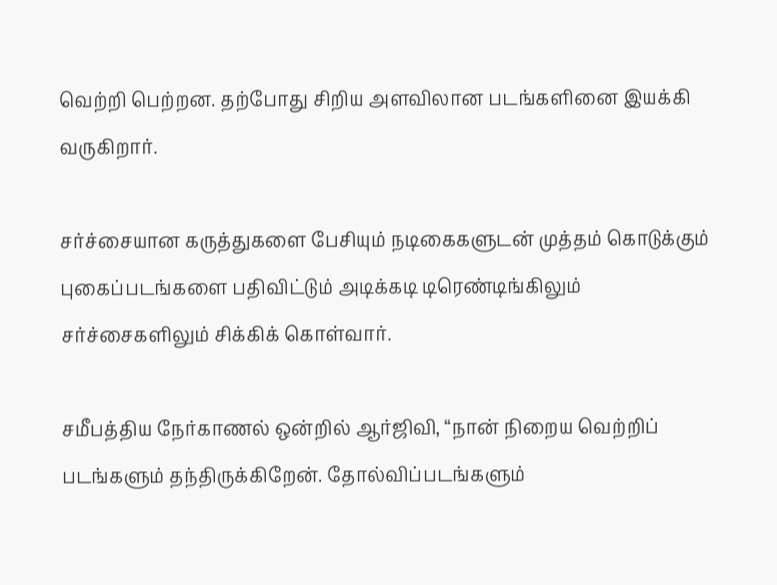வெற்றி பெற்றன. தற்போது சிறிய அளவிலான படங்களினை இயக்கி வருகிறார்.

சர்ச்சையான கருத்துகளை பேசியும் நடிகைகளுடன் முத்தம் கொடுக்கும் புகைப்படங்களை பதிவிட்டும் அடிக்கடி டிரெண்டிங்கிலும் சர்ச்சைகளிலும் சிக்கிக் கொள்வார்.

சமீபத்திய நேர்காணல் ஒன்றில் ஆர்ஜிவி, “நான் நிறைய வெற்றிப் படங்களும் தந்திருக்கிறேன். தோல்விப்படங்களும்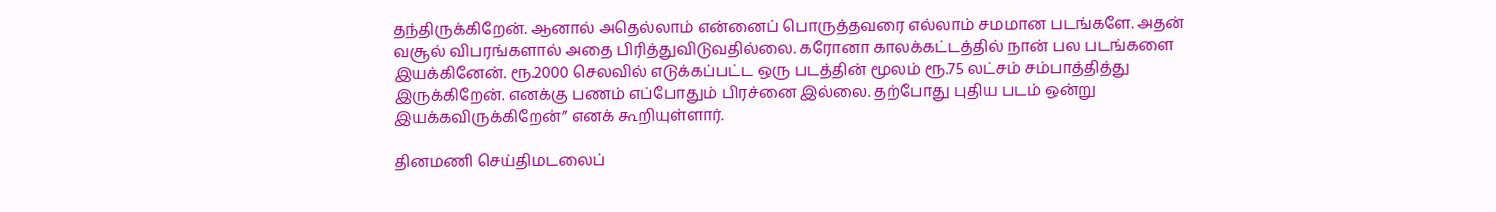தந்திருக்கிறேன். ஆனால் அதெல்லாம் என்னைப் பொருத்தவரை எல்லாம் சமமான படங்களே. அதன் வசூல் விபரங்களால் அதை பிரித்துவிடுவதில்லை. கரோனா காலக்கட்டத்தில் நான் பல படங்களை இயக்கினேன். ரூ.2000 செலவில் எடுக்கப்பட்ட ஒரு படத்தின் மூலம் ரூ.75 லட்சம் சம்பாத்தித்து இருக்கிறேன். எனக்கு பணம் எப்போதும் பிரச்னை இல்லை. தற்போது புதிய படம் ஒன்று இயக்கவிருக்கிறேன்” எனக் கூறியுள்ளார்.

தினமணி செய்திமடலைப்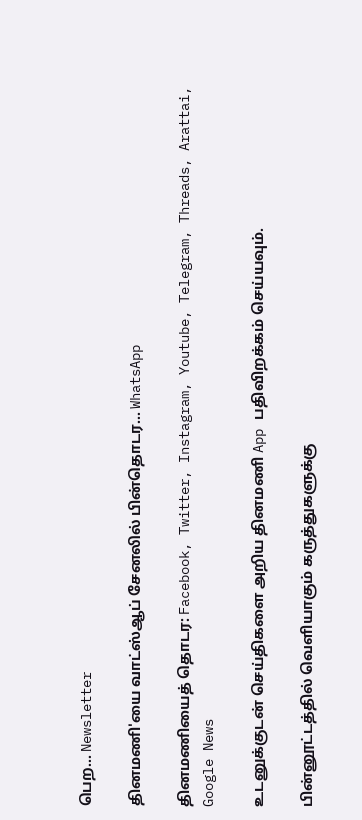பெற... Newsletter

தினமணி'யை வாட்ஸ்ஆப் சேனலில் பின்தொடர... WhatsApp

தினமணியைத் தொடர: Facebook, Twitter, Instagram, Youtube, Telegram, Threads, Arattai, Google News

உடனுக்குடன் செய்திகளை அறிய தினமணி App பதிவிறக்கம் செய்யவும்.

பின்னூட்டத்தில் வெளியாகும் கருத்துகளுக்கு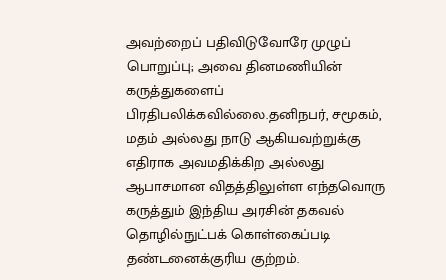அவற்றைப் பதிவிடுவோரே முழுப் பொறுப்பு; அவை தினமணியின் கருத்துகளைப் பிரதிபலிக்கவில்லை.தனிநபர், சமூகம், மதம் அல்லது நாடு ஆகியவற்றுக்கு எதிராக அவமதிக்கிற அல்லது ஆபாசமான விதத்திலுள்ள எந்தவொரு கருத்தும் இந்திய அரசின் தகவல் தொழில்நுட்பக் கொள்கைப்படி தண்டனைக்குரிய குற்றம்.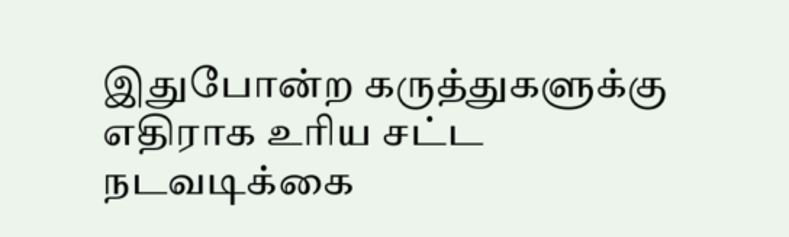இதுபோன்ற கருத்துகளுக்கு எதிராக உரிய சட்ட நடவடிக்கை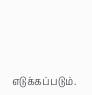எடுக்கப்படும்.